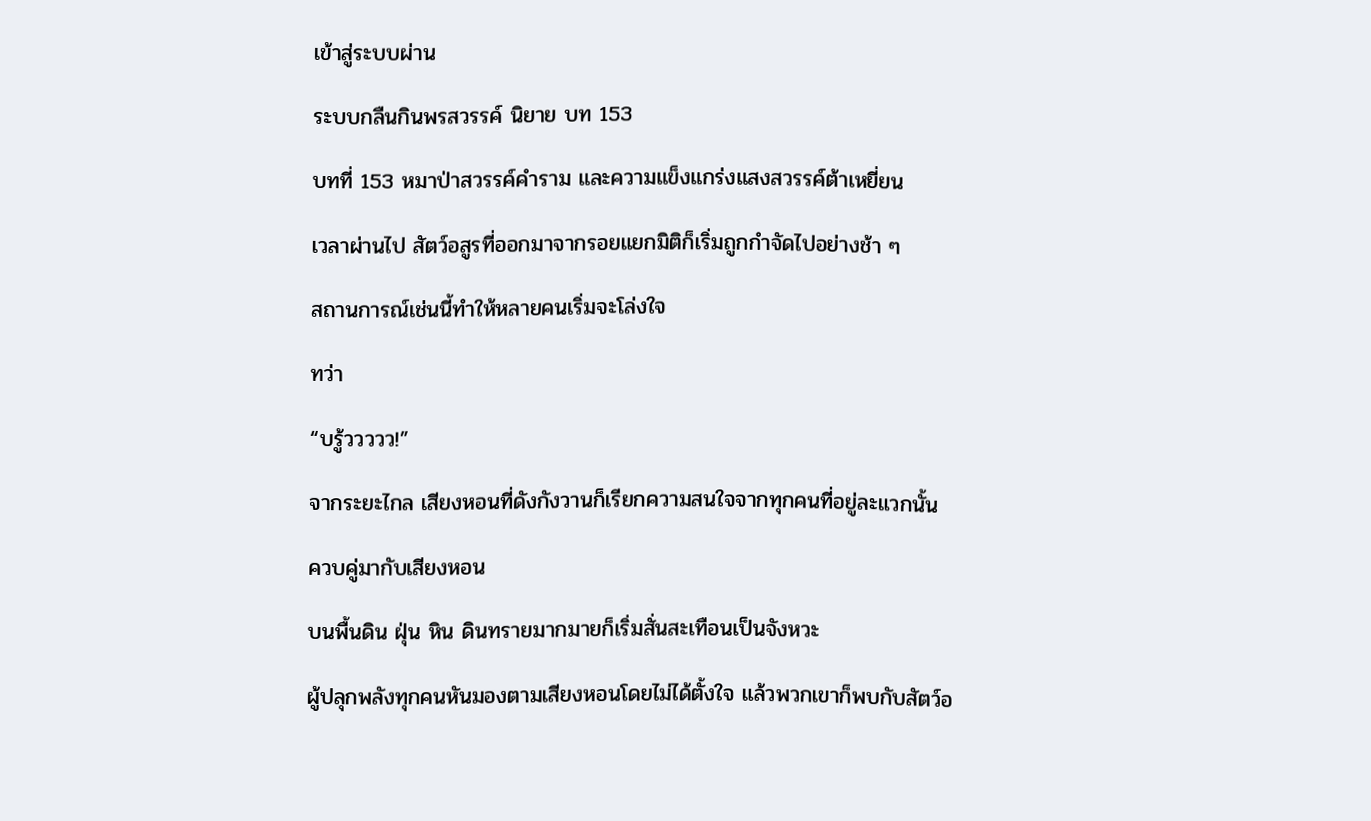เข้าสู่ระบบผ่าน

ระบบกลืนกินพรสวรรค์ นิยาย บท 153

บทที่ 153 หมาป่าสวรรค์คำราม และความแข็งแกร่งแสงสวรรค์ต้าเหยี่ยน

เวลาผ่านไป สัตว์อสูรที่ออกมาจากรอยแยกมิติก็เริ่มถูกกำจัดไปอย่างช้า ๆ

สถานการณ์เช่นนี้ทำให้หลายคนเริ่มจะโล่งใจ

ทว่า

“บรู้ววววว!”

จากระยะไกล เสียงหอนที่ดังกังวานก็เรียกความสนใจจากทุกคนที่อยู่ละแวกนั้น

ควบคู่มากับเสียงหอน

บนพื้นดิน ฝุ่น หิน ดินทรายมากมายก็เริ่มสั่นสะเทือนเป็นจังหวะ

ผู้ปลุกพลังทุกคนหันมองตามเสียงหอนโดยไม่ได้ตั้งใจ แล้วพวกเขาก็พบกับสัตว์อ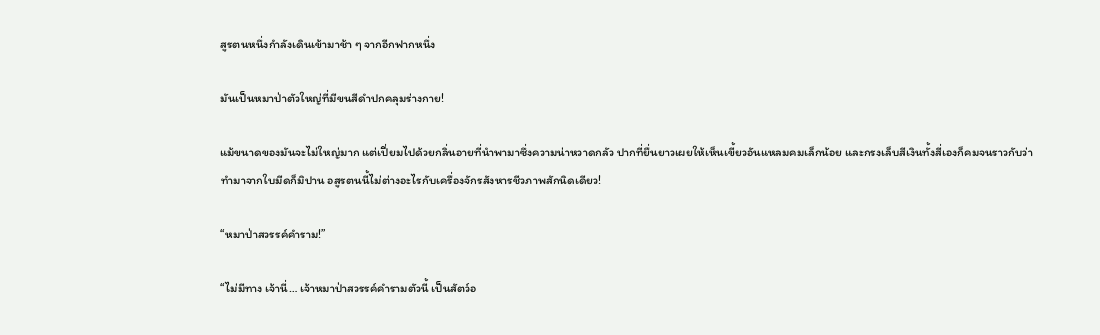สูรตนหนึ่งกำลังเดินเข้ามาช้า ๆ จากอีกฟากหนึ่ง

มันเป็นหมาป่าตัวใหญ่ที่มีขนสีดำปกคลุมร่างกาย!

แม้ขนาดของมันจะไม่ใหญ่มาก แต่เปี่ยมไปด้วยกลิ่นอายที่นำพามาซึ่งความน่าหวาดกลัว ปากที่ยื่นยาวเผยให้เห็นเขี้ยวอันแหลมคมเล็กน้อย และกรงเล็บสีเงินทั้งสี่เองก็คมจนราวกับว่าทำมาจากใบมีดก็มิปาน อสูรตนนี้ไม่ต่างอะไรกับเครื่องจักรสังหารชีวภาพสักนิดเดียว!

“หมาป่าสวรรค์คำราม!”

“ไม่มีทาง เจ้านี่… เจ้าหมาป่าสวรรค์คำรามตัวนี้ เป็นสัตว์อ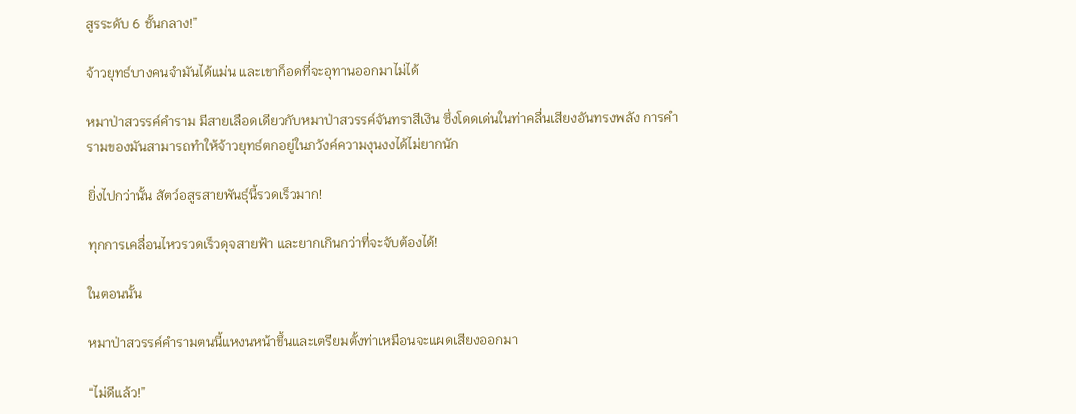สูรระดับ 6 ชั้นกลาง!”

จ้าวยุทธ์บางคนจำมันได้แม่น และเขาก็อดที่จะอุทานออกมาไม่ได้

หมาป่าสวรรค์คำราม มีสายเลือดเดียวกับหมาป่าสวรรค์จันทราสีเงิน ซึ่งโดดเด่นในท่าคลื่นเสียงอันทรงพลัง การคำรามของมันสามารถทำให้จ้าวยุทธ์ตกอยู่ในภวังค์ความงุนงงได้ไม่ยากนัก

ยิ่งไปกว่านั้น สัตว์อสูรสายพันธุ์นี้รวดเร็วมาก!

ทุกการเคลื่อนไหวรวดเร็วดุจสายฟ้า และยากเกินกว่าที่จะจับต้องได้!

ในตอนนั้น

หมาป่าสวรรค์คำรามตนนี้แหงนหน้าขึ้นและเตรียมตั้งท่าเหมือนจะแผดเสียงออกมา

“ไม่ดีแล้ว!”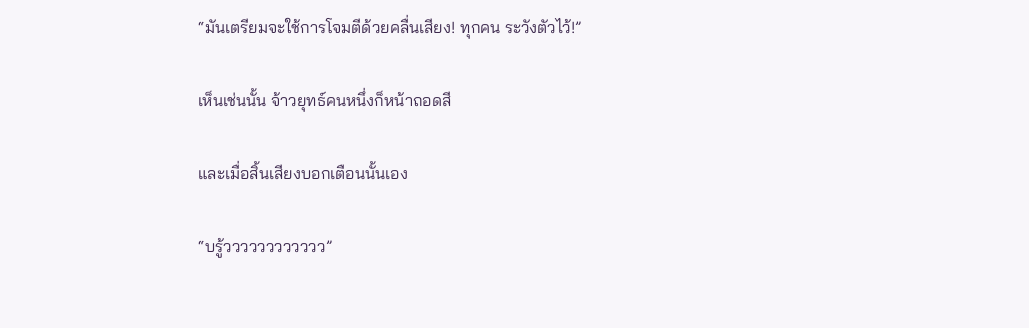“มันเตรียมจะใช้การโจมตีด้วยคลื่นเสียง! ทุกคน ระวังตัวไว้!”

เห็นเช่นนั้น จ้าวยุทธ์คนหนึ่งก็หน้าถอดสี

และเมื่อสิ้นเสียงบอกเตือนนั้นเอง

“บรู้วววววววววววว”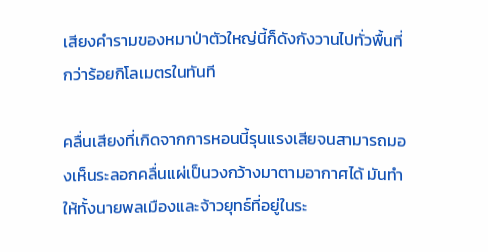เสียงคำรามของหมาป่าตัวใหญ่นี้ก็ดังกังวานไปทั่วพื้นที่กว่าร้อยกิโลเมตรในทันที

คลื่นเสียงที่เกิดจากการหอนนี้รุนแรงเสียจนสามารถมองเห็นระลอกคลื่นแผ่เป็นวงกว้างมาตามอากาศได้ มันทำให้ทั้งนายพลเมืองและจ้าวยุทธ์ที่อยู่ในระ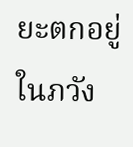ยะตกอยู่ในภวัง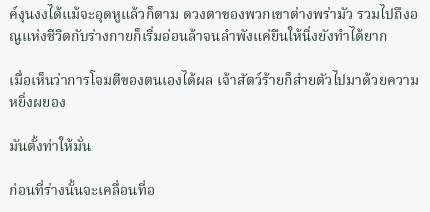ค์งุนงงได้แม้จะอุดหูแล้วก็ตาม ดวงตาของพวกเขาต่างพร่ามัว รวมไปถึงอณูแห่งชีวิตกับร่างกายก็เริ่มอ่อนล้าจนลำพังแค่ยืนให้นิ่งยังทำได้ยาก

เมื่อเห็นว่าการโจมตีของตนเองได้ผล เจ้าสัตว์ร้ายก็ส่ายตัวไปมาด้วยความหยิ่งผยอง

มันตั้งท่าให้มั่น

ก่อนที่ร่างนั้นจะเคลื่อนที่อ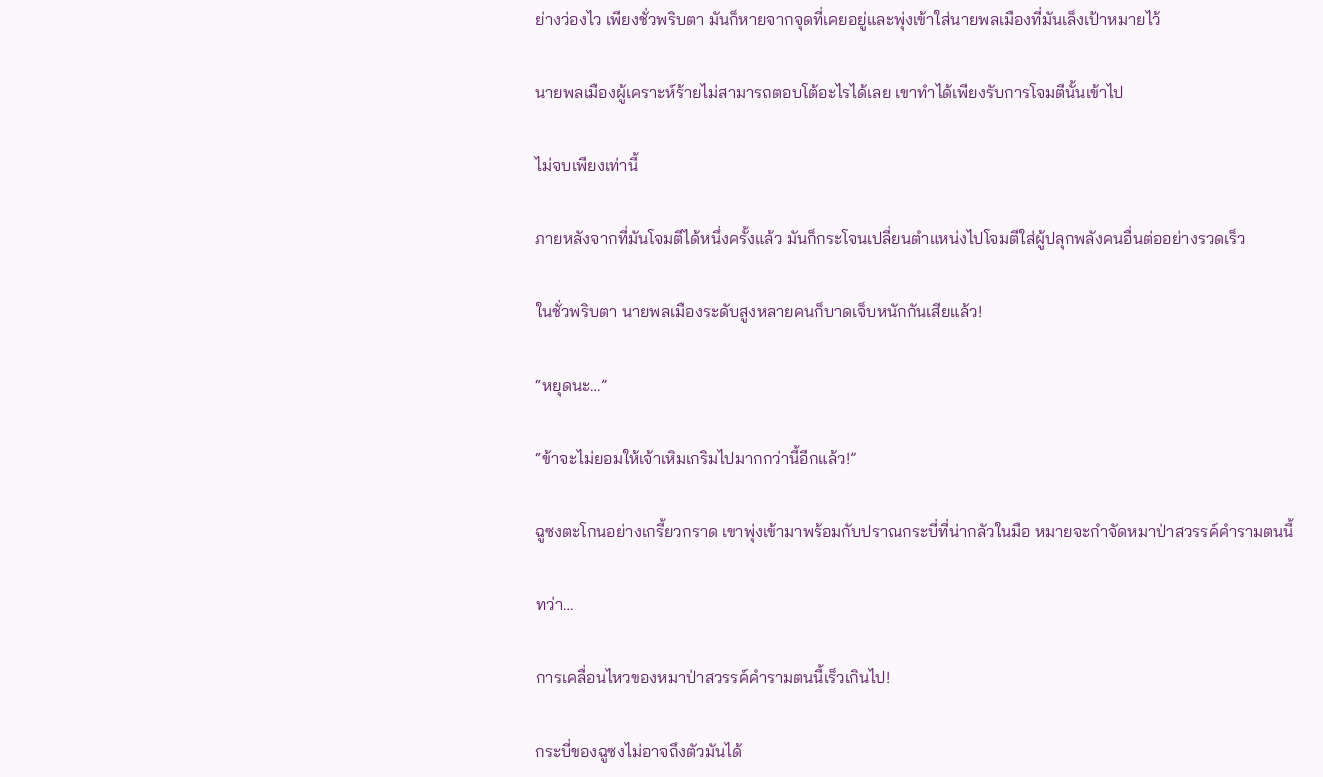ย่างว่องไว เพียงชั่วพริบตา มันก็หายจากจุดที่เคยอยู่และพุ่งเข้าใส่นายพลเมืองที่มันเล็งเป้าหมายไว้

นายพลเมืองผู้เคราะห์ร้ายไม่สามารถตอบโต้อะไรได้เลย เขาทำได้เพียงรับการโจมตีนั้นเข้าไป

ไม่จบเพียงเท่านี้

ภายหลังจากที่มันโจมตีได้หนึ่งครั้งแล้ว มันก็กระโจนเปลี่ยนตำแหน่งไปโจมตีใส่ผู้ปลุกพลังคนอื่นต่ออย่างรวดเร็ว

ในชั่วพริบตา นายพลเมืองระดับสูงหลายคนก็บาดเจ็บหนักกันเสียแล้ว!

“หยุดนะ…”

“ข้าจะไม่ยอมให้เจ้าเหิมเกริมไปมากกว่านี้อีกแล้ว!”

ฉูซงตะโกนอย่างเกรี้ยวกราด เขาพุ่งเข้ามาพร้อมกับปราณกระบี่ที่น่ากลัวในมือ หมายจะกำจัดหมาป่าสวรรค์คำรามตนนี้

ทว่า…

การเคลื่อนไหวของหมาป่าสวรรค์คำรามตนนี้เร็วเกินไป!

กระบี่ของฉูซงไม่อาจถึงตัวมันได้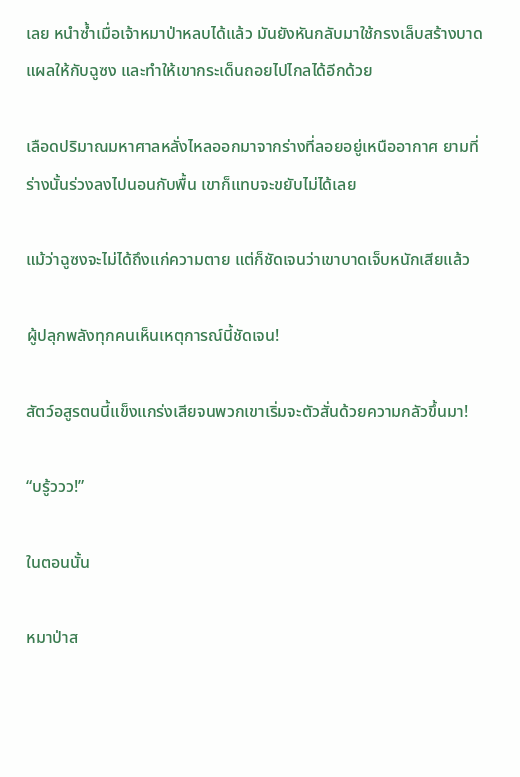เลย หนำซ้ำเมื่อเจ้าหมาป่าหลบได้แล้ว มันยังหันกลับมาใช้กรงเล็บสร้างบาดแผลให้กับฉูซง และทำให้เขากระเด็นถอยไปไกลได้อีกด้วย

เลือดปริมาณมหาศาลหลั่งไหลออกมาจากร่างที่ลอยอยู่เหนืออากาศ ยามที่ร่างนั้นร่วงลงไปนอนกับพื้น เขาก็แทบจะขยับไม่ได้เลย

แม้ว่าฉูซงจะไม่ได้ถึงแก่ความตาย แต่ก็ชัดเจนว่าเขาบาดเจ็บหนักเสียแล้ว

ผู้ปลุกพลังทุกคนเห็นเหตุการณ์นี้ชัดเจน!

สัตว์อสูรตนนี้แข็งแกร่งเสียจนพวกเขาเริ่มจะตัวสั่นด้วยความกลัวขึ้นมา!

“บรู้ววว!”

ในตอนนั้น

หมาป่าส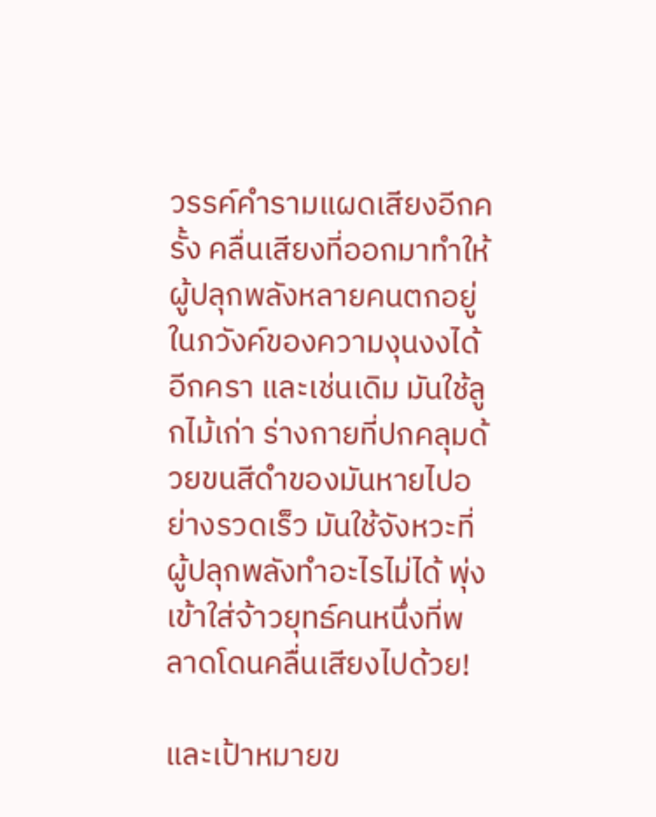วรรค์คำรามแผดเสียงอีกครั้ง คลื่นเสียงที่ออกมาทำให้ผู้ปลุกพลังหลายคนตกอยู่ในภวังค์ของความงุนงงได้อีกครา และเช่นเดิม มันใช้ลูกไม้เก่า ร่างกายที่ปกคลุมด้วยขนสีดำของมันหายไปอย่างรวดเร็ว มันใช้จังหวะที่ผู้ปลุกพลังทำอะไรไม่ได้ พุ่งเข้าใส่จ้าวยุทธ์คนหนึ่งที่พลาดโดนคลื่นเสียงไปด้วย!

และเป้าหมายข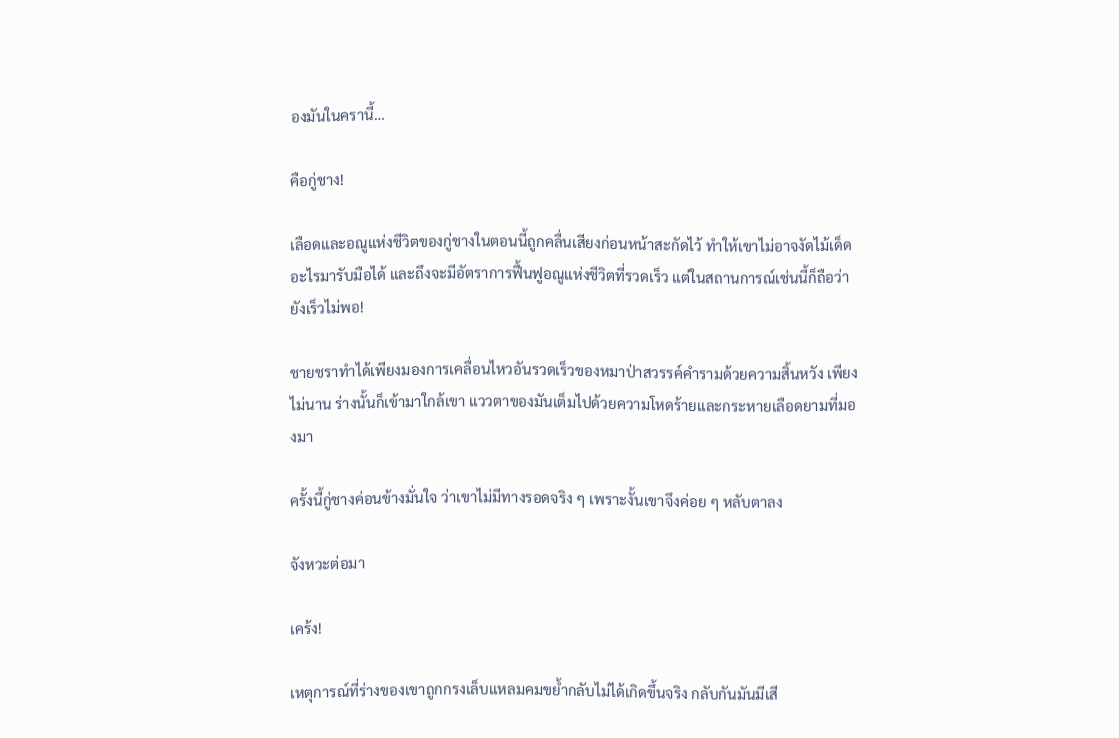องมันในครานี้…

คือกู่ชาง!

เลือดและอณูแห่งชีวิตของกู่ชางในตอนนี้ถูกคลื่นเสียงก่อนหน้าสะกัดไว้ ทำให้เขาไม่อาจงัดไม้เด็ดอะไรมารับมือได้ และถึงจะมีอัตราการฟื้นฟูอณูแห่งชีวิตที่รวดเร็ว แต่ในสถานการณ์เช่นนี้ก็ถือว่ายังเร็วไม่พอ!

ชายชราทำได้เพียงมองการเคลื่อนไหวอันรวดเร็วของหมาป่าสวรรค์คำรามด้วยความสิ้นหวัง เพียงไม่นาน ร่างนั้นก็เข้ามาใกล้เขา แววตาของมันเต็มไปด้วยความโหดร้ายและกระหายเลือดยามที่มองมา

ครั้งนี้กู่ชางค่อนข้างมั่นใจ ว่าเขาไม่มีทางรอดจริง ๆ เพราะงั้นเขาจึงค่อย ๆ หลับตาลง

จังหวะต่อมา

เคร้ง!

เหตุการณ์ที่ร่างของเขาถูกกรงเล็บแหลมคมขย้ำกลับไม่ได้เกิดขึ้นจริง กลับกันมันมีเสี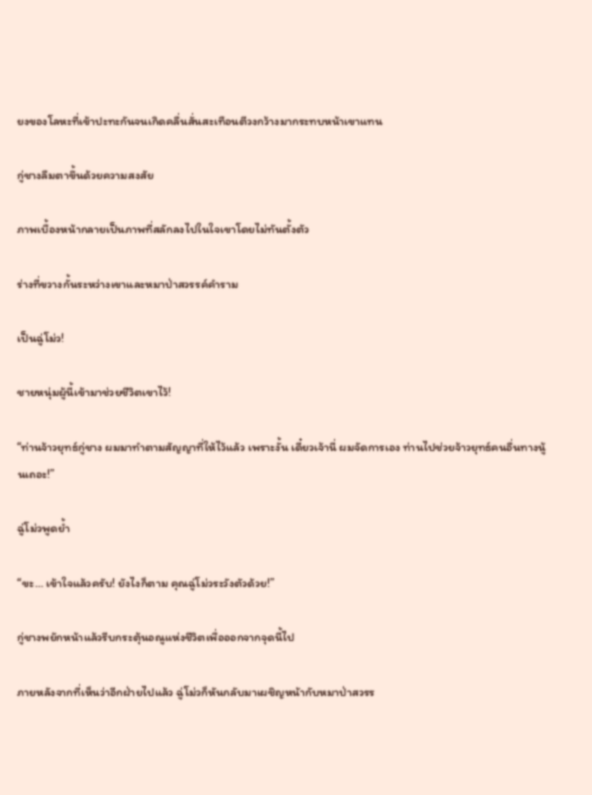ยงของโลหะที่เข้าปะทะกันจนเกิดคลื่นสั่นสะเทือนตีวงกว้างมากระทบหน้าเขาแทน

กู่ชางลืมตาขึ้นด้วยความสงสัย

ภาพเบื้องหน้ากลายเป็นภาพที่สลักลงไปในใจเขาโดยไม่ทันตั้งตัว

ร่างที่ขวางกั้นระหว่างเขาและหมาป่าสวรรค์คำราม

เป็นฉู่โม่ว!

ชายหนุ่มผู้นี้เข้ามาช่วยชีวิตเขาไว้!

“ท่านจ้าวยุทธ์กู่ชาง ผมมาทำตามสัญญาที่ให้ไว้แล้ว เพราะงั้น เดี๋ยวเจ้านี่ ผมจัดการเอง ท่านไปช่วยจ้าวยุทธ์คนอื่นทางนู้นเถอะ!”

ฉู่โม่วพูดย้ำ

“ขะ… เข้าใจแล้วครับ! ยังไงก็ตาม คุณฉู่โม่วระวังตัวด้วย!”

กู่ชางพยักหน้าแล้วรีบกระตุ้นอณูแห่งชีวิตเพื่อออกจากจุดนี้ไป

ภายหลังจากที่เห็นว่าอีกฝ่ายไปแล้ว ฉู่โม่วก็หันกลับมาเผชิญหน้ากับหมาป่าสวรร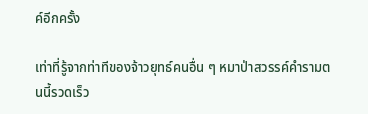ค์อีกครั้ง

เท่าที่รู้จากท่าทีของจ้าวยุทธ์คนอื่น ๆ หมาป่าสวรรค์คำรามตนนี้รวดเร็ว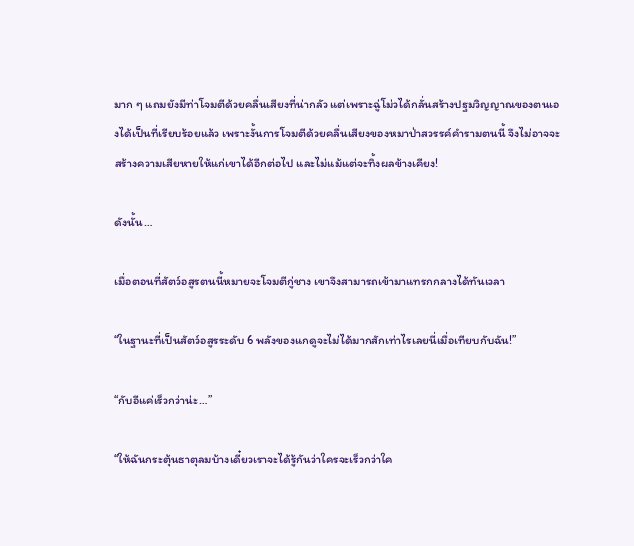มาก ๆ แถมยังมีท่าโจมตีด้วยคลื่นเสียงที่น่ากลัว แต่เพราะฉู่โม่วได้กลั่นสร้างปฐมวิญญาณของตนเองได้เป็นที่เรียบร้อยแล้ว เพราะงั้นการโจมตีด้วยคลื่นเสียงของหมาป่าสวรรค์คำรามตนนี้ จึงไม่อาจจะสร้างความเสียหายให้แก่เขาได้อีกต่อไป และไม่แม้แต่จะทิ้งผลข้างเคียง!

ดังนั้น…

เมื่อตอนที่สัตว์อสูรตนนี้หมายจะโจมตีกู่ชาง เขาจึงสามารถเข้ามาแทรกกลางได้ทันเวลา

“ในฐานะที่เป็นสัตว์อสูรระดับ 6 พลังของแกดูจะไม่ได้มากสักเท่าไรเลยนี่เมื่อเทียบกับฉัน!”

“กับอีแค่เร็วกว่าน่ะ…”

“ให้ฉันกระตุ้นธาตุลมบ้างเดี๋ยวเราจะได้รู้กันว่าใครจะเร็วกว่าใค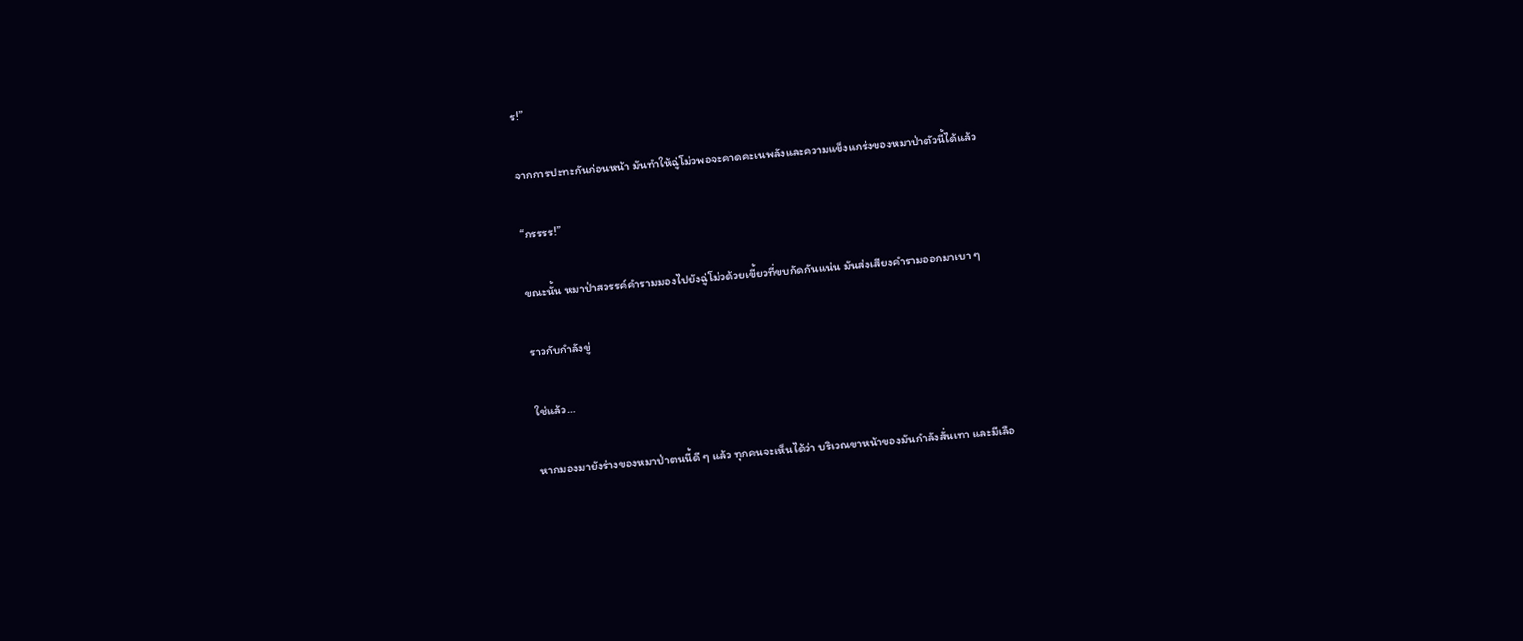ร!”

จากการปะทะกันก่อนหน้า มันทำให้ฉู่โม่วพอจะคาดคะเนพลังและความแข็งแกร่งของหมาป่าตัวนี้ได้แล้ว

“กรรรร!”

ขณะนั้น หมาป่าสวรรค์คำรามมองไปยังฉู่โม่วด้วยเขี้ยวที่ขบกัดกันแน่น มันส่งเสียงคำรามออกมาเบา ๆ

ราวกับกำลังขู่

ใช่แล้ว…

หากมองมายังร่างของหมาป่าตนนี้ดี ๆ แล้ว ทุกคนจะเห็นได้ว่า บริเวณขาหน้าของมันกำลังสั่นเทา และมีเลือ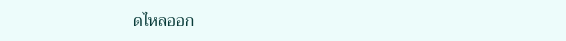ดไหลออก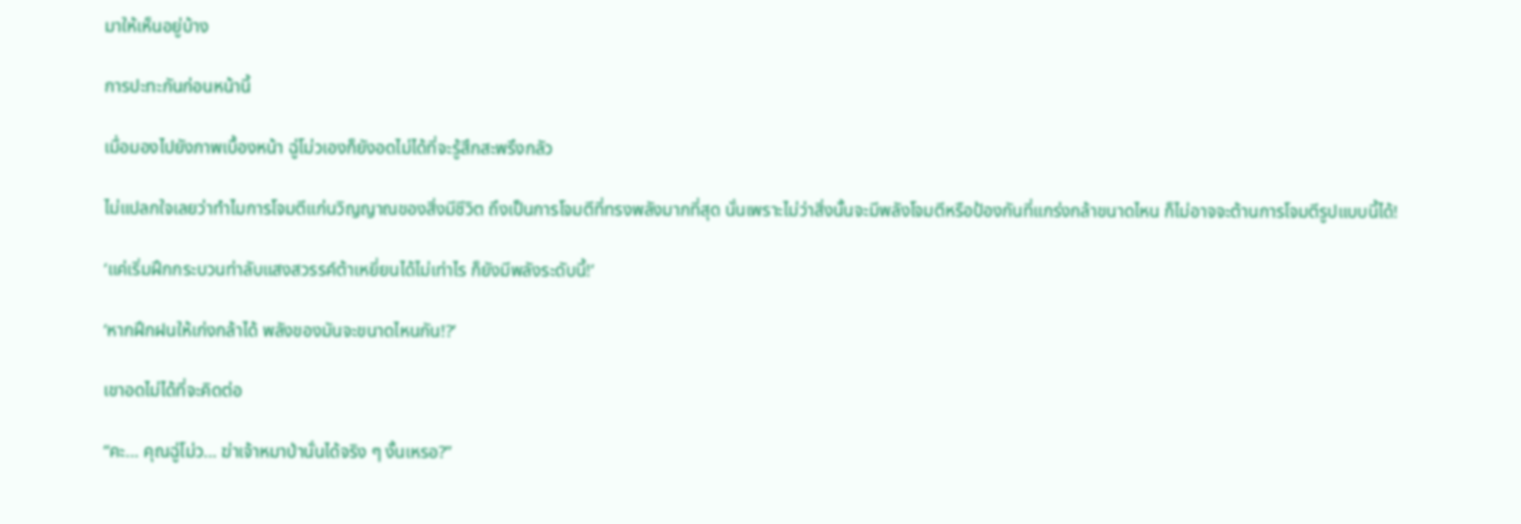มาให้เห็นอยู่บ้าง

การปะทะกันก่อนหน้านี้

เมื่อมองไปยังภาพเบื้องหน้า ฉู่โม่วเองก็ยังอดไม่ได้ที่จะรู้สึกสะพรึงกลัว

ไม่แปลกใจเลยว่าทำไมการโจมตีแก่นวิญญาณของสิ่งมีชีวิต ถึงเป็นการโจมตีที่ทรงพลังมากที่สุด นั่นเพราะไม่ว่าสิ่งนั้นจะมีพลังโจมตีหรือป้องกันที่แกร่งกล้าขนาดไหน ก็ไม่อาจจะต้านการโจมตีรูปแบบนี้ได้!

‘แค่เริ่มฝึกกระบวนท่าลับแสงสวรรค์ต้าเหยี่ยนได้ไม่เท่าไร ก็ยังมีพลังระดับนี้!’

‘หากฝึกฝนให้เก่งกล้าได้ พลังของมันจะขนาดไหนกัน!?’

เขาอดไม่ได้ที่จะคิดต่อ

“คะ… คุณฉู่โม่ว… ฆ่าเจ้าหมาป่านั่นได้จริง ๆ งั้นเหรอ?”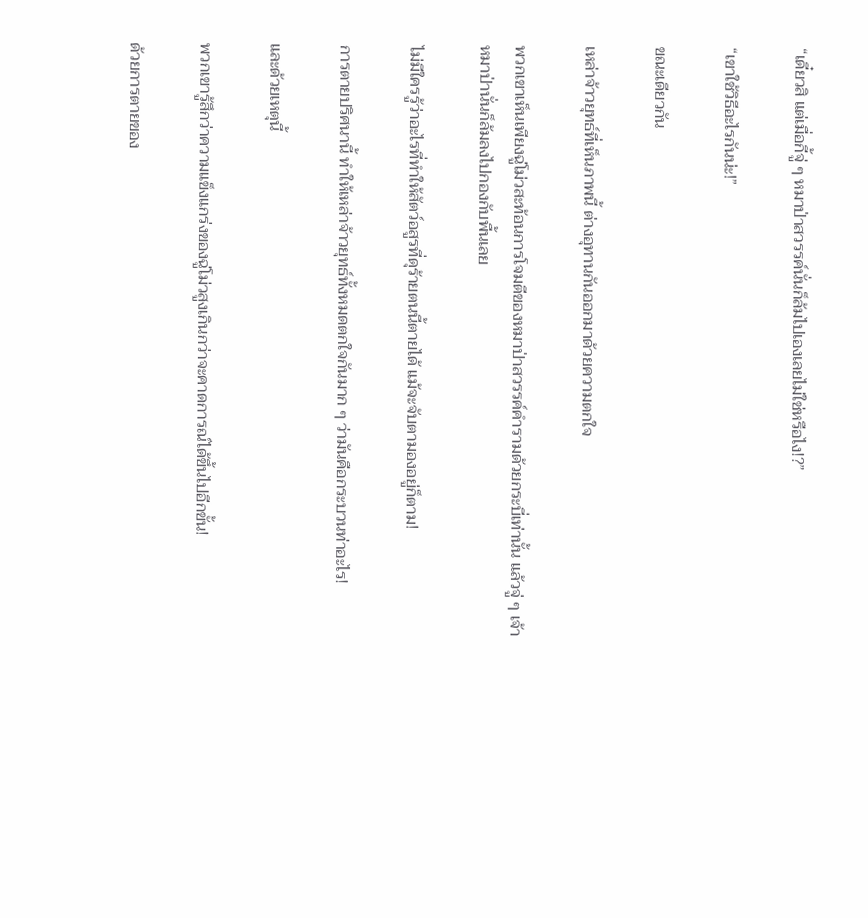“เดี๋ยวสิ แต่เมื่อกี้จู่ ๆ หมาป่าสวรรค์นั่นก็ล้มไปเองเลยไม่ใช่หรือไง!?”

“เขาใช้วิธีอะไรกันน่ะ!”

ขณะเดียวกัน

เหล่าจ้าวยุทธ์ที่เห็นภาพนี้ ต่างอุทานกันออกมาด้วยความตกใจ

พวกเขาเห็นเพียงฉู่โม่วสะท้อนการโจมตีของหมาป่าสวรรค์คำรามด้วยกระบี่เท่านั้น แล้วจู่ ๆ เจ้าหมาป่านั่นก็ล้มลงไปกองกับพื้นเลย

ไม่มีใครรู้ว่าอะไรที่ทำให้สัตว์อสูรที่ดุร้ายตนนี้ตายได้ แม้จะจับตามองอยู่ก็ตาม!

การตายปริศนานี้ ทำให้เหล่าจ้าวยุทธ์ทั้งหมดตกใจกันมาก ๆ ว่ามันคือกระบวนท่าอะไร!

และด้วยเหตุนี้

พวกเขารู้สึกว่าความแข็งแกร่งของฉู่โม่วสูงเกินกว่าจะคาดการณ์ได้ขึ้นไปอีกขั้น!

ด้วยการตายของ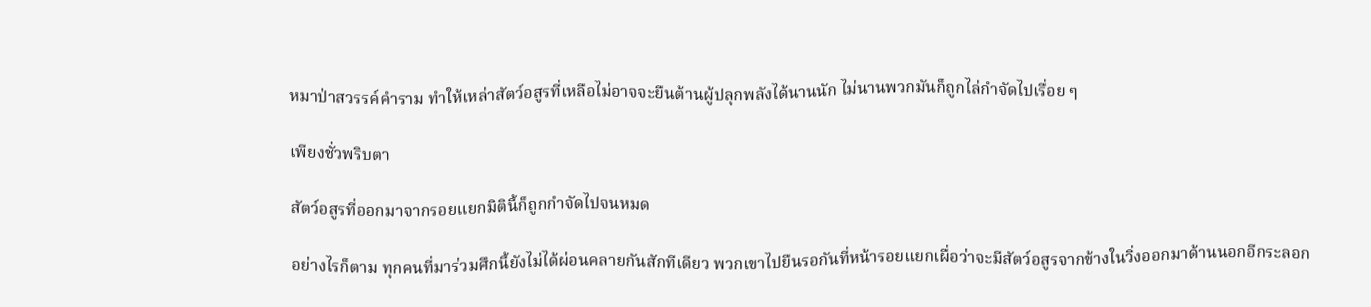หมาป่าสวรรค์คำราม ทำให้เหล่าสัตว์อสูรที่เหลือไม่อาจจะยืนต้านผู้ปลุกพลังได้นานนัก ไม่นานพวกมันก็ถูกไล่กำจัดไปเรื่อย ๆ

เพียงชั่วพริบตา

สัตว์อสูรที่ออกมาจากรอยแยกมิตินี้ก็ถูกกำจัดไปจนหมด

อย่างไรก็ตาม ทุกคนที่มาร่วมศึกนี้ยังไม่ได้ผ่อนคลายกันสักทีเดียว พวกเขาไปยืนรอกันที่หน้ารอยแยกเผื่อว่าจะมีสัตว์อสูรจากข้างในวิ่งออกมาด้านนอกอีกระลอก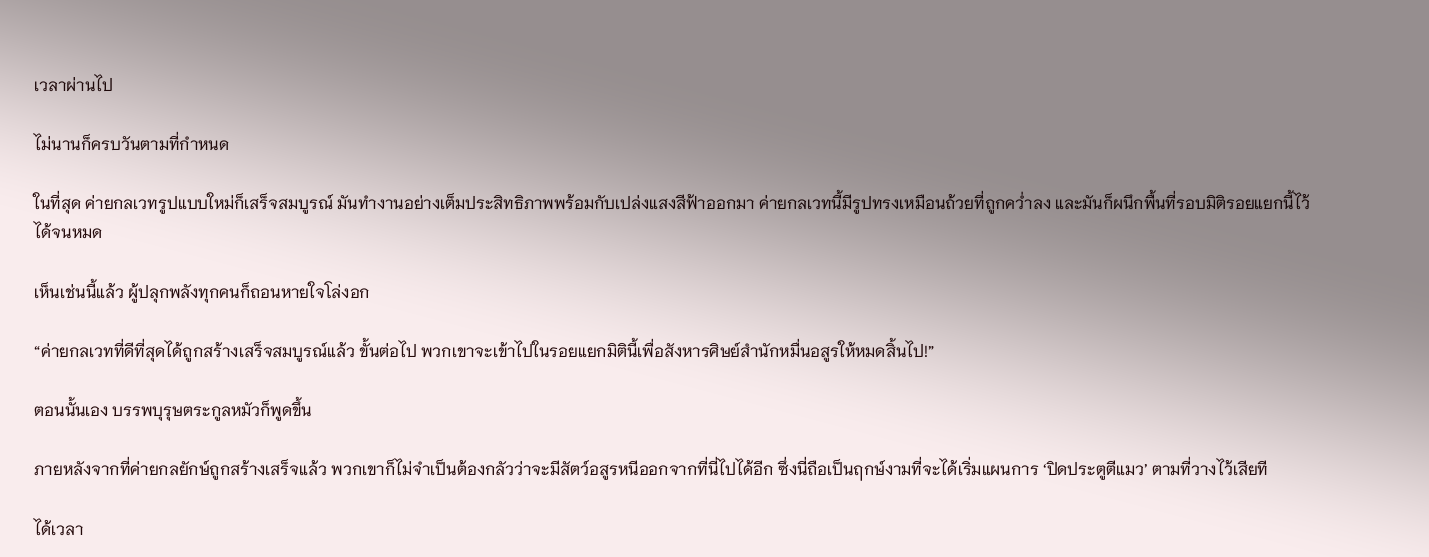เวลาผ่านไป

ไม่นานก็ครบวันตามที่กำหนด

ในที่สุด ค่ายกลเวทรูปแบบใหม่ก็เสร็จสมบูรณ์ มันทำงานอย่างเต็มประสิทธิภาพพร้อมกับเปล่งแสงสีฟ้าออกมา ค่ายกลเวทนี้มีรูปทรงเหมือนถ้วยที่ถูกคว่ำลง และมันก็ผนึกพื้นที่รอบมิติรอยแยกนี้ไว้ได้จนหมด

เห็นเช่นนี้แล้ว ผู้ปลุกพลังทุกคนก็ถอนหายใจโล่งอก

“ค่ายกลเวทที่ดีที่สุดได้ถูกสร้างเสร็จสมบูรณ์แล้ว ขั้นต่อไป พวกเขาจะเข้าไปในรอยแยกมิตินี้เพื่อสังหารศิษย์สำนักหมื่นอสูรให้หมดสิ้นไป!”

ตอนนั้นเอง บรรพบุรุษตระกูลหมัวก็พูดขึ้น

ภายหลังจากที่ค่ายกลยักษ์ถูกสร้างเสร็จแล้ว พวกเขาก็ไม่จำเป็นต้องกลัวว่าจะมีสัตว์อสูรหนีออกจากที่นี่ไปได้อีก ซึ่งนี่ถือเป็นฤกษ์งามที่จะได้เริ่มแผนการ ‘ปิดประตูตีแมว’ ตามที่วางไว้เสียที

ได้เวลา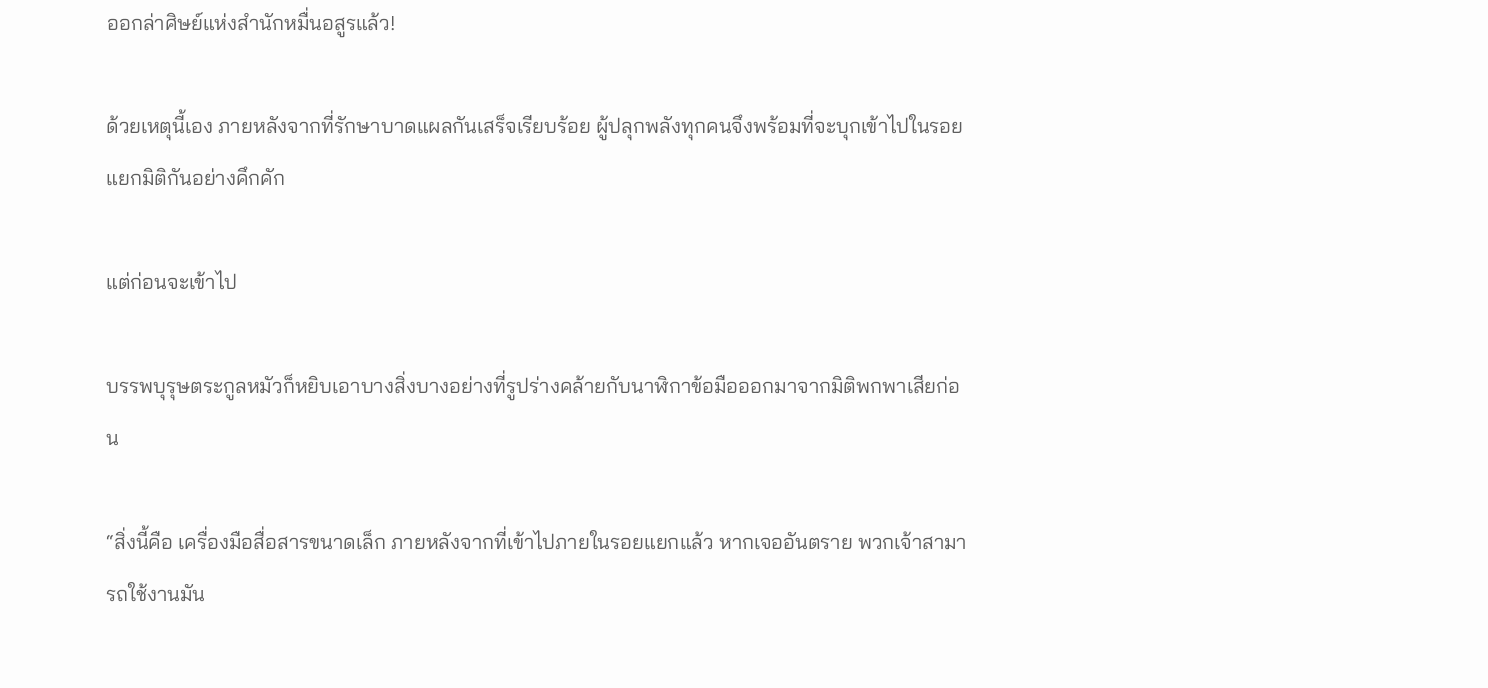ออกล่าศิษย์แห่งสำนักหมื่นอสูรแล้ว!

ด้วยเหตุนี้เอง ภายหลังจากที่รักษาบาดแผลกันเสร็จเรียบร้อย ผู้ปลุกพลังทุกคนจึงพร้อมที่จะบุกเข้าไปในรอยแยกมิติกันอย่างคึกคัก

แต่ก่อนจะเข้าไป

บรรพบุรุษตระกูลหมัวก็หยิบเอาบางสิ่งบางอย่างที่รูปร่างคล้ายกับนาฬิกาข้อมือออกมาจากมิติพกพาเสียก่อน

“สิ่งนี้คือ เครื่องมือสื่อสารขนาดเล็ก ภายหลังจากที่เข้าไปภายในรอยแยกแล้ว หากเจออันตราย พวกเจ้าสามารถใช้งานมัน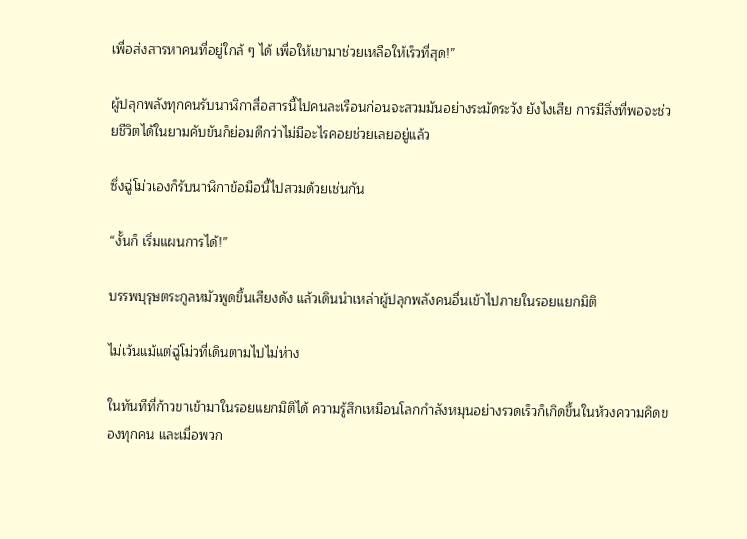เพื่อส่งสารหาคนที่อยู่ใกล้ ๆ ได้ เพื่อให้เขามาช่วยเหลือให้เร็วที่สุด!”

ผู้ปลุกพลังทุกคนรับนาฬิกาสื่อสารนี้ไปคนละเรือนก่อนจะสวมมันอย่างระมัดระวัง ยังไงเสีย การมีสิ่งที่พอจะช่วยชีวิตได้ในยามคับขันก็ย่อมดีกว่าไม่มีอะไรคอยช่วยเลยอยู่แล้ว

ซึ่งฉู่โม่วเองก็รับนาฬิกาข้อมือนี้ไปสวมด้วยเช่นกัน

“งั้นก็ เริ่มแผนการได้!”

บรรพบุรุษตระกูลหมัวพูดขึ้นเสียงดัง แล้วเดินนำเหล่าผู้ปลุกพลังคนอื่นเข้าไปภายในรอยแยกมิติ

ไม่เว้นแม้แต่ฉู่โม่วที่เดินตามไปไม่ห่าง

ในทันทีที่ก้าวขาเข้ามาในรอยแยกมิติได้ ความรู้สึกเหมือนโลกกำลังหมุนอย่างรวดเร็วก็เกิดขึ้นในห้วงความคิดของทุกคน และเมื่อพวก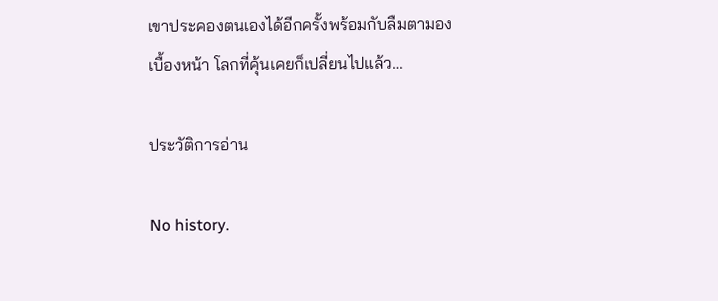เขาประคองตนเองได้อีกครั้งพร้อมกับลืมตามองเบื้องหน้า โลกที่คุ้นเคยก็เปลี่ยนไปแล้ว…

ประวัติการอ่าน

No history.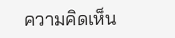ความคิดเห็น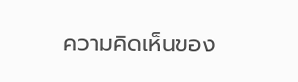ความคิดเห็นของ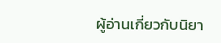ผู้อ่านเกี่ยวกับนิยา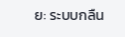ย: ระบบกลืน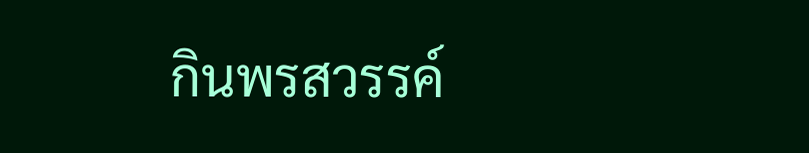กินพรสวรรค์